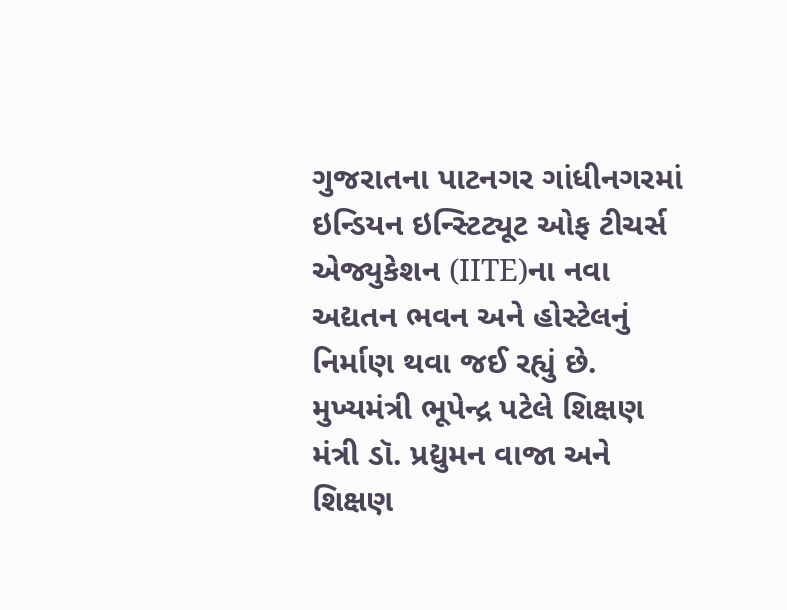ગુજરાતના પાટનગર ગાંધીનગરમાં ઇન્ડિયન ઇન્સ્ટિટ્યૂટ ઓફ ટીચર્સ એજ્યુકેશન (IITE)ના નવા અદ્યતન ભવન અને હોસ્ટેલનું નિર્માણ થવા જઈ રહ્યું છે. મુખ્યમંત્રી ભૂપેન્દ્ર પટેલે શિક્ષણ મંત્રી ડૉ. પ્રદ્યુમન વાજા અને શિક્ષણ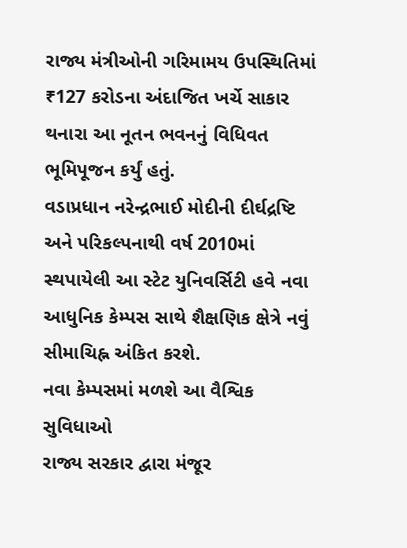રાજ્ય મંત્રીઓની ગરિમામય ઉપસ્થિતિમાં ₹127 કરોડના અંદાજિત ખર્ચે સાકાર થનારા આ નૂતન ભવનનું વિધિવત ભૂમિપૂજન કર્યું હતું.
વડાપ્રધાન નરેન્દ્રભાઈ મોદીની દીર્ઘદ્રષ્ટિ અને પરિકલ્પનાથી વર્ષ 2010માં સ્થપાયેલી આ સ્ટેટ યુનિવર્સિટી હવે નવા આધુનિક કેમ્પસ સાથે શૈક્ષણિક ક્ષેત્રે નવું સીમાચિહ્ન અંકિત કરશે.
નવા કેમ્પસમાં મળશે આ વૈશ્વિક સુવિધાઓ
રાજ્ય સરકાર દ્વારા મંજૂર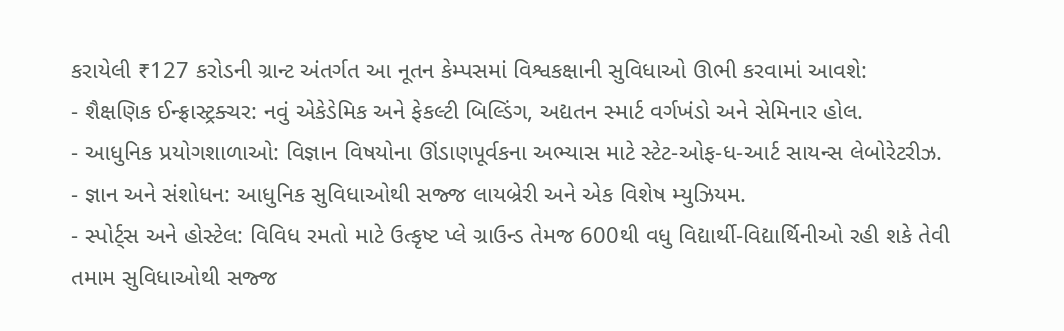કરાયેલી ₹127 કરોડની ગ્રાન્ટ અંતર્ગત આ નૂતન કેમ્પસમાં વિશ્વકક્ષાની સુવિધાઓ ઊભી કરવામાં આવશે:
- શૈક્ષણિક ઈન્ફ્રાસ્ટ્રક્ચર: નવું એકેડેમિક અને ફેકલ્ટી બિલ્ડિંગ, અદ્યતન સ્માર્ટ વર્ગખંડો અને સેમિનાર હોલ.
- આધુનિક પ્રયોગશાળાઓ: વિજ્ઞાન વિષયોના ઊંડાણપૂર્વકના અભ્યાસ માટે સ્ટેટ-ઓફ-ધ-આર્ટ સાયન્સ લેબોરેટરીઝ.
- જ્ઞાન અને સંશોધન: આધુનિક સુવિધાઓથી સજ્જ લાયબ્રેરી અને એક વિશેષ મ્યુઝિયમ.
- સ્પોર્ટ્સ અને હોસ્ટેલ: વિવિધ રમતો માટે ઉત્કૃષ્ટ પ્લે ગ્રાઉન્ડ તેમજ 600થી વધુ વિદ્યાર્થી-વિદ્યાર્થિનીઓ રહી શકે તેવી તમામ સુવિધાઓથી સજ્જ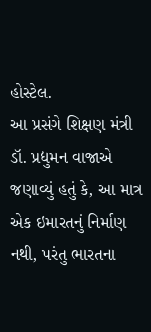હોસ્ટેલ.
આ પ્રસંગે શિક્ષણ મંત્રી ડૉ. પ્રદ્યુમન વાજાએ જણાવ્યું હતું કે, આ માત્ર એક ઇમારતનું નિર્માણ નથી, પરંતુ ભારતના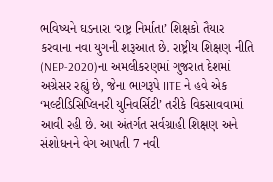ભવિષ્યને ઘડનારા ‘રાષ્ટ્ર નિર્માતા’ શિક્ષકો તૈયાર કરવાના નવા યુગની શરૂઆત છે. રાષ્ટ્રીય શિક્ષણ નીતિ (NEP-2020)ના અમલીકરણમાં ગુજરાત દેશમાં અગ્રેસર રહ્યું છે, જેના ભાગરૂપે IITE ને હવે એક ‘મલ્ટીડિસિપ્લિનરી યુનિવર્સિટી’ તરીકે વિકસાવવામાં આવી રહી છે. આ અંતર્ગત સર્વગ્રાહી શિક્ષણ અને સંશોધનને વેગ આપતી 7 નવી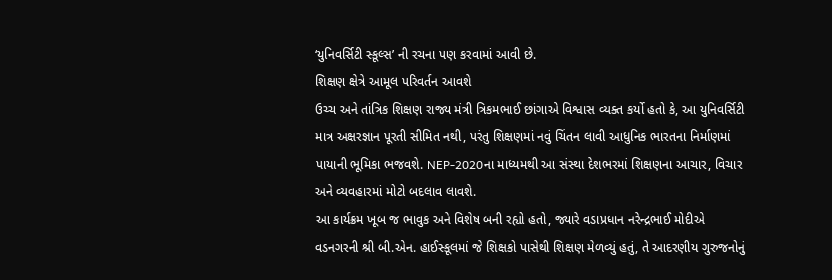‘યુનિવર્સિટી સ્કૂલ્સ’ ની રચના પણ કરવામાં આવી છે.
શિક્ષણ ક્ષેત્રે આમૂલ પરિવર્તન આવશે
ઉચ્ચ અને તાંત્રિક શિક્ષણ રાજ્ય મંત્રી ત્રિકમભાઈ છાંગાએ વિશ્વાસ વ્યક્ત કર્યો હતો કે, આ યુનિવર્સિટી માત્ર અક્ષરજ્ઞાન પૂરતી સીમિત નથી, પરંતુ શિક્ષણમાં નવું ચિંતન લાવી આધુનિક ભારતના નિર્માણમાં પાયાની ભૂમિકા ભજવશે. NEP-2020ના માધ્યમથી આ સંસ્થા દેશભરમાં શિક્ષણના આચાર, વિચાર અને વ્યવહારમાં મોટો બદલાવ લાવશે.
આ કાર્યક્રમ ખૂબ જ ભાવુક અને વિશેષ બની રહ્યો હતો, જ્યારે વડાપ્રધાન નરેન્દ્રભાઈ મોદીએ વડનગરની શ્રી બી.એન. હાઈસ્કૂલમાં જે શિક્ષકો પાસેથી શિક્ષણ મેળવ્યું હતું, તે આદરણીય ગુરુજનોનું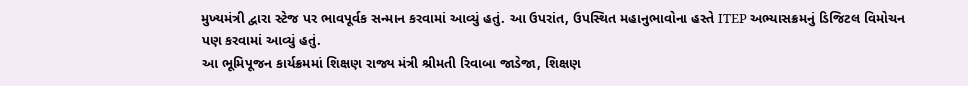મુખ્યમંત્રી દ્વારા સ્ટેજ પર ભાવપૂર્વક સન્માન કરવામાં આવ્યું હતું. આ ઉપરાંત, ઉપસ્થિત મહાનુભાવોના હસ્તે ITEP અભ્યાસક્રમનું ડિજિટલ વિમોચન પણ કરવામાં આવ્યું હતું.
આ ભૂમિપૂજન કાર્યક્રમમાં શિક્ષણ રાજ્ય મંત્રી શ્રીમતી રિવાબા જાડેજા, શિક્ષણ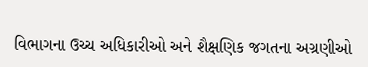વિભાગના ઉચ્ચ અધિકારીઓ અને શૈક્ષણિક જગતના અગ્રણીઓ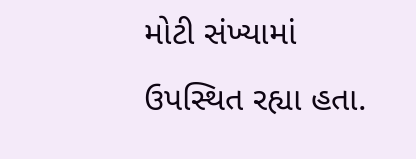મોટી સંખ્યામાં ઉપસ્થિત રહ્યા હતા.